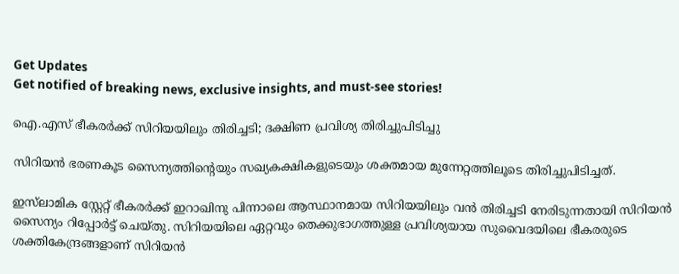Get Updates
Get notified of breaking news, exclusive insights, and must-see stories!

ഐ.എസ് ഭീകരര്‍ക്ക് സിറിയയിലും തിരിച്ചടി; ദക്ഷിണ പ്രവിശ്യ തിരിച്ചുപിടിച്ചു

സിറിയന്‍ ഭരണകൂട സൈന്യത്തിന്റെയും സഖ്യകക്ഷികളുടെയും ശക്തമായ മുന്നേറ്റത്തിലൂടെ തിരിച്ചുപിടിച്ചത്.

ഇസ്‌ലാമിക സ്റ്റേറ്റ് ഭീകരര്‍ക്ക് ഇറാഖിനു പിന്നാലെ ആസ്ഥാനമായ സിറിയയിലും വന്‍ തിരിച്ചടി നേരിടുന്നതായി സിറിയന്‍ സൈന്യം റിപ്പോര്‍ട്ട് ചെയ്തു. സിറിയയിലെ ഏറ്റവും തെക്കുഭാഗത്തുള്ള പ്രവിശ്യയായ സുവൈദയിലെ ഭീകരരുടെ ശക്തികേന്ദ്രങ്ങളാണ് സിറിയന്‍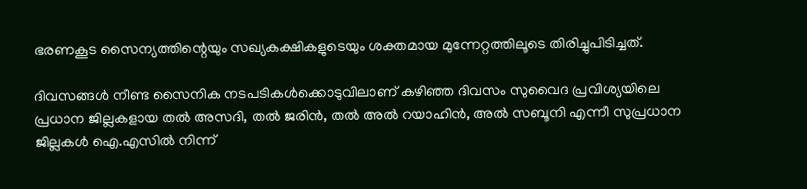ഭരണകൂട സൈന്യത്തിന്റെയും സഖ്യകക്ഷികളുടെയും ശക്തമായ മുന്നേറ്റത്തിലൂടെ തിരിച്ചുപിടിച്ചത്.

ദിവസങ്ങള്‍ നീണ്ട സൈനിക നടപടികള്‍ക്കൊടുവിലാണ് കഴിഞ്ഞ ദിവസം സുവൈദ പ്രവിശ്യയിലെ പ്രധാന ജില്ലകളായ തല്‍ അസദി, തല്‍ ജരിന്‍, തല്‍ അല്‍ റയാഹിന്‍, അല്‍ സബൂനി എന്നീ സുപ്രധാന ജില്ലകള്‍ ഐ.എസില്‍ നിന്ന്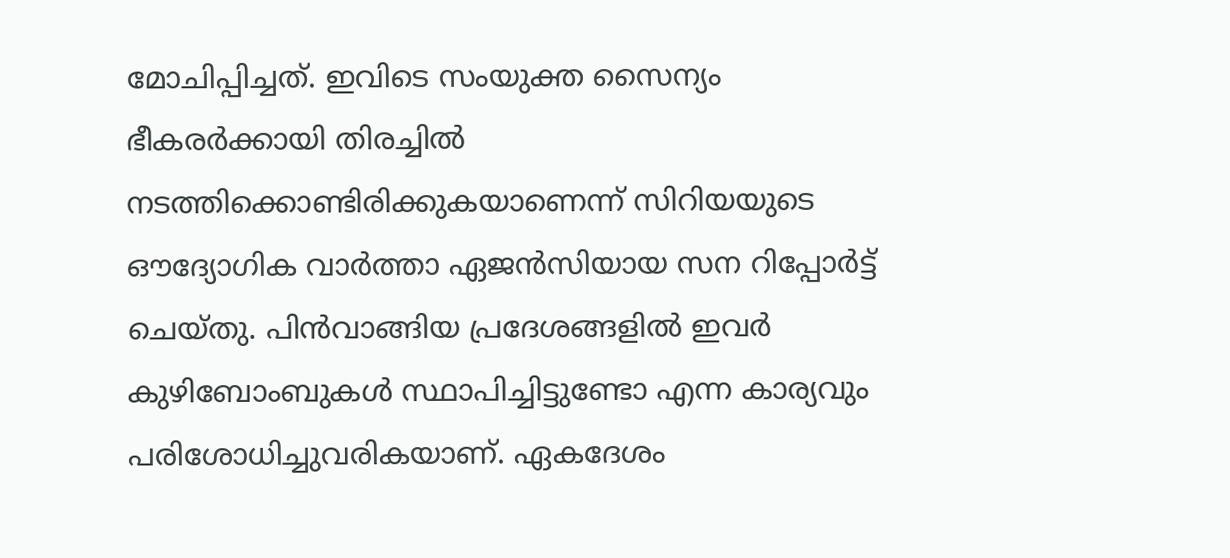മോചിപ്പിച്ചത്. ഇവിടെ സംയുക്ത സൈന്യം ഭീകരര്‍ക്കായി തിരച്ചില്‍ നടത്തിക്കൊണ്ടിരിക്കുകയാണെന്ന് സിറിയയുടെ ഔദ്യോഗിക വാര്‍ത്താ ഏജന്‍സിയായ സന റിപ്പോര്‍ട്ട് ചെയ്തു. പിന്‍വാങ്ങിയ പ്രദേശങ്ങളില്‍ ഇവര്‍ കുഴിബോംബുകള്‍ സ്ഥാപിച്ചിട്ടുണ്ടോ എന്ന കാര്യവും പരിശോധിച്ചുവരികയാണ്. ഏകദേശം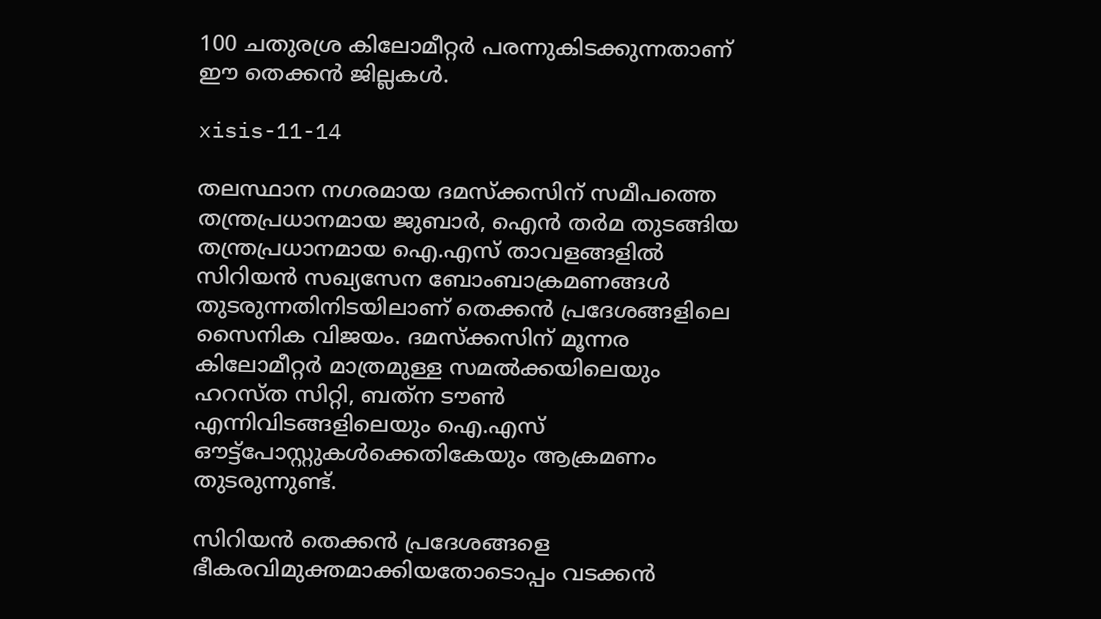100 ചതുരശ്ര കിലോമീറ്റര്‍ പരന്നുകിടക്കുന്നതാണ് ഈ തെക്കന്‍ ജില്ലകള്‍.

xisis-11-14

തലസ്ഥാന നഗരമായ ദമസ്‌ക്കസിന് സമീപത്തെ തന്ത്രപ്രധാനമായ ജുബാര്‍, ഐന്‍ തര്‍മ തുടങ്ങിയ തന്ത്രപ്രധാനമായ ഐ.എസ് താവളങ്ങളില്‍ സിറിയന്‍ സഖ്യസേന ബോംബാക്രമണങ്ങള്‍ തുടരുന്നതിനിടയിലാണ് തെക്കന്‍ പ്രദേശങ്ങളിലെ സൈനിക വിജയം. ദമസ്‌ക്കസിന് മൂന്നര കിലോമീറ്റര്‍ മാത്രമുള്ള സമല്‍ക്കയിലെയും ഹറസ്ത സിറ്റി, ബത്‌ന ടൗണ്‍ എന്നിവിടങ്ങളിലെയും ഐ.എസ് ഔട്ട്‌പോസ്റ്റുകള്‍ക്കെതികേയും ആക്രമണം തുടരുന്നുണ്ട്.

സിറിയന്‍ തെക്കന്‍ പ്രദേശങ്ങളെ ഭീകരവിമുക്തമാക്കിയതോടൊപ്പം വടക്കന്‍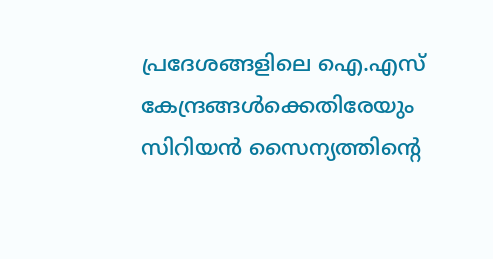പ്രദേശങ്ങളിലെ ഐ.എസ് കേന്ദ്രങ്ങള്‍ക്കെതിരേയും സിറിയന്‍ സൈന്യത്തിന്റെ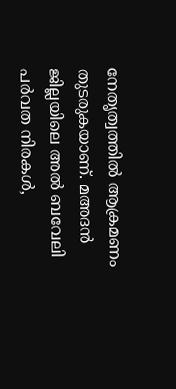നേതൃത്വത്തില്‍ ആക്രമണം തുടരുകയാണ്. മഅദന്‍ ജില്ലയിലെ അല്‍ ബവേലി പര്‍വത നിരകള്‍,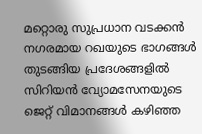മറ്റൊരു സുപ്രധാന വടക്കന്‍ നഗരമായ റഖയുടെ ഭാഗങ്ങള്‍ തുടങ്ങിയ പ്രദേശങ്ങളില്‍ സിറിയന്‍ വ്യോമസേനയുടെ ജെറ്റ് വിമാനങ്ങള്‍ കഴിഞ്ഞ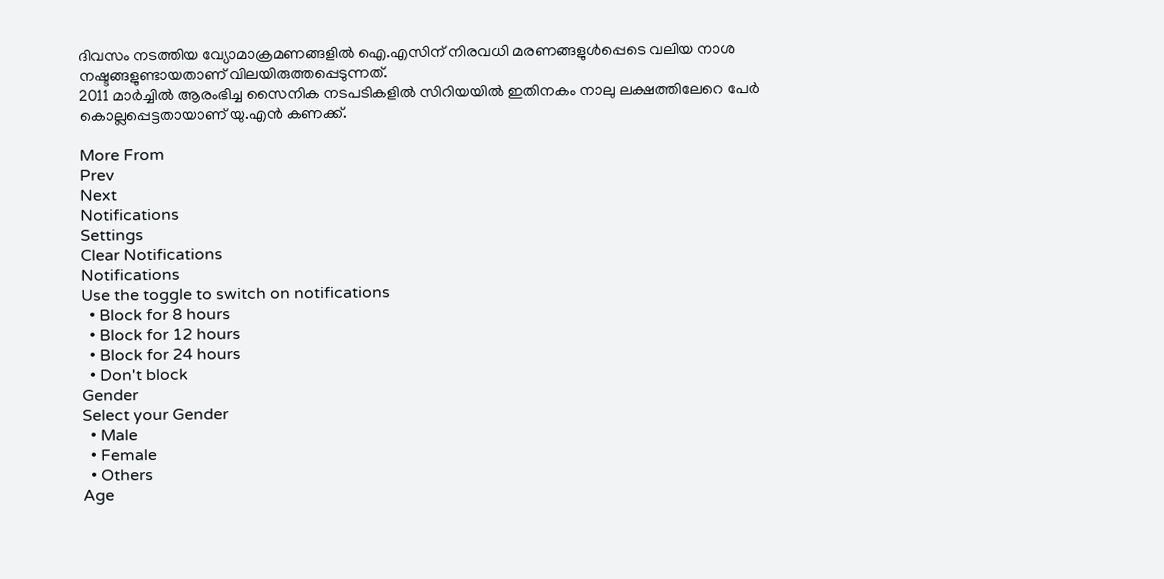ദിവസം നടത്തിയ വ്യോമാക്രമണങ്ങളില്‍ ഐ.എസിന് നിരവധി മരണങ്ങളുള്‍പ്പെടെ വലിയ നാശ നഷ്ടങ്ങളുണ്ടായതാണ് വിലയിരുത്തപ്പെടുന്നത്.
2011 മാര്‍ച്ചില്‍ ആരംഭിച്ച സൈനിക നടപടികളില്‍ സിറിയയില്‍ ഇതിനകം നാലു ലക്ഷത്തിലേറെ പേര്‍ കൊല്ലപ്പെട്ടതായാണ് യു.എന്‍ കണക്ക്.

More From
Prev
Next
Notifications
Settings
Clear Notifications
Notifications
Use the toggle to switch on notifications
  • Block for 8 hours
  • Block for 12 hours
  • Block for 24 hours
  • Don't block
Gender
Select your Gender
  • Male
  • Female
  • Others
Age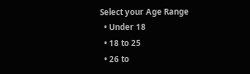Select your Age Range
  • Under 18
  • 18 to 25
  • 26 to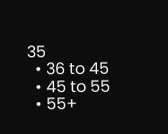35
  • 36 to 45
  • 45 to 55
  • 55+